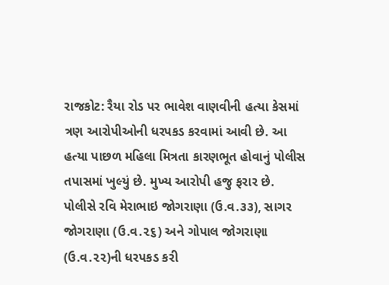રાજકોટ: રૈયા રોડ પર ભાવેશ વાણવીની હત્યા કેસમાં ત્રણ આરોપીઓની ધરપકડ કરવામાં આવી છે. આ હત્યા પાછળ મહિલા મિત્રતા કારણભૂત હોવાનું પોલીસ તપાસમાં ખુલ્યું છે. મુખ્ય આરોપી હજુ ફરાર છે.
પોલીસે રવિ મેરાભાઇ જોગરાણા (ઉ.વ.૩૩), સાગર જોગરાણા (ઉ.વ.૨૬) અને ગોપાલ જોગરાણા (ઉ.વ.૨૨)ની ધરપકડ કરી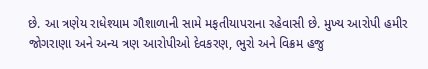છે. આ ત્રણેય રાધેશ્યામ ગૌશાળાની સામે મફતીયાપરાના રહેવાસી છે. મુખ્ય આરોપી હમીર જોગરાણા અને અન્ય ત્રણ આરોપીઓ દેવકરણ, ભુરો અને વિક્રમ હજુ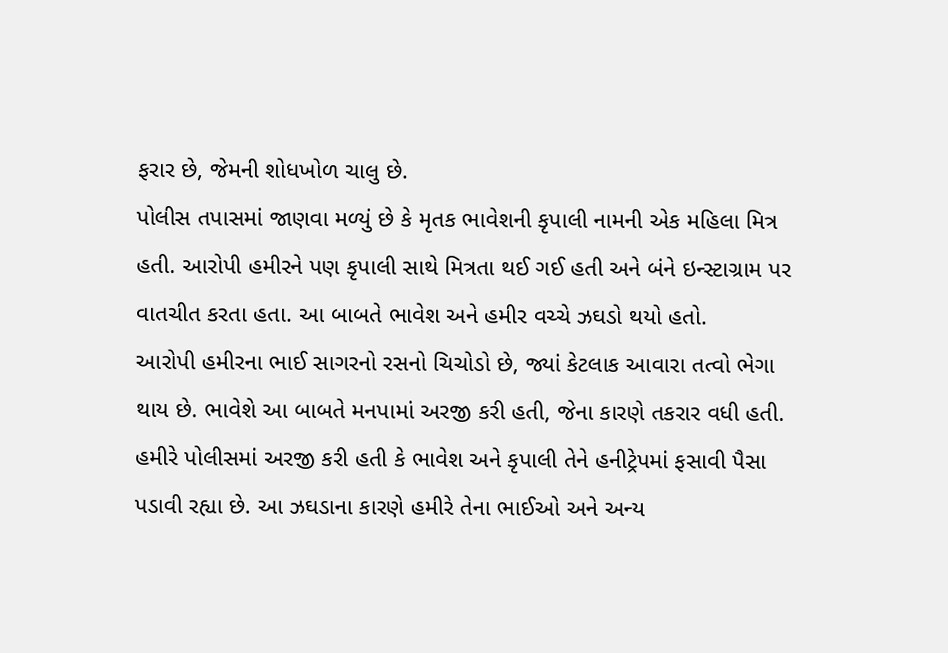ફરાર છે, જેમની શોધખોળ ચાલુ છે.
પોલીસ તપાસમાં જાણવા મળ્યું છે કે મૃતક ભાવેશની કૃપાલી નામની એક મહિલા મિત્ર હતી. આરોપી હમીરને પણ કૃપાલી સાથે મિત્રતા થઈ ગઈ હતી અને બંને ઇન્સ્ટાગ્રામ પર વાતચીત કરતા હતા. આ બાબતે ભાવેશ અને હમીર વચ્ચે ઝઘડો થયો હતો.
આરોપી હમીરના ભાઈ સાગરનો રસનો ચિચોડો છે, જ્યાં કેટલાક આવારા તત્વો ભેગા થાય છે. ભાવેશે આ બાબતે મનપામાં અરજી કરી હતી, જેના કારણે તકરાર વધી હતી. હમીરે પોલીસમાં અરજી કરી હતી કે ભાવેશ અને કૃપાલી તેને હનીટ્રેપમાં ફસાવી પૈસા પડાવી રહ્યા છે. આ ઝઘડાના કારણે હમીરે તેના ભાઈઓ અને અન્ય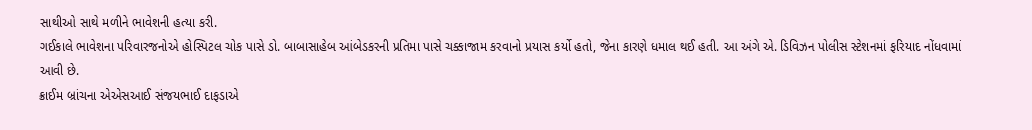સાથીઓ સાથે મળીને ભાવેશની હત્યા કરી.
ગઈકાલે ભાવેશના પરિવારજનોએ હોસ્પિટલ ચોક પાસે ડો. બાબાસાહેબ આંબેડકરની પ્રતિમા પાસે ચક્કાજામ કરવાનો પ્રયાસ કર્યો હતો, જેના કારણે ધમાલ થઈ હતી. આ અંગે એ. ડિવિઝન પોલીસ સ્ટેશનમાં ફરિયાદ નોંધવામાં આવી છે.
ક્રાઈમ બ્રાંચના એએસઆઈ સંજયભાઈ દાફડાએ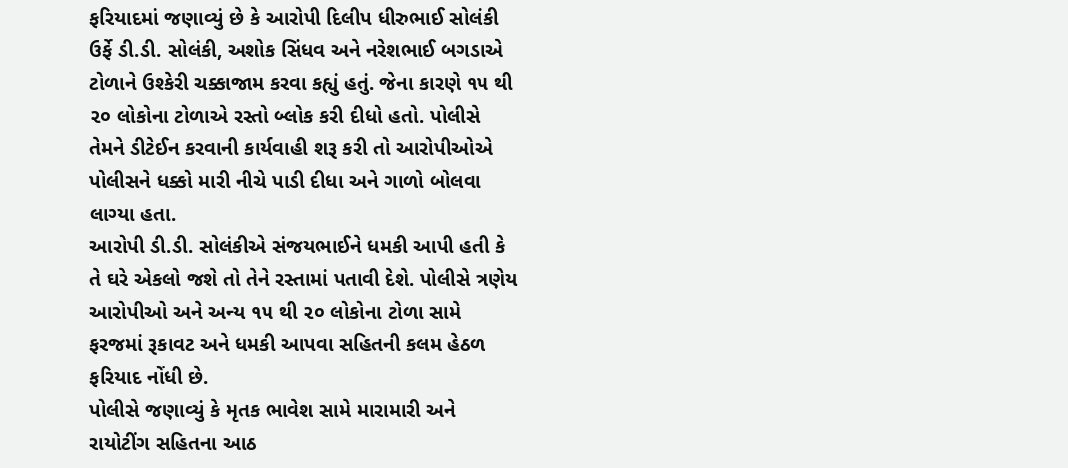ફરિયાદમાં જણાવ્યું છે કે આરોપી દિલીપ ધીરુભાઈ સોલંકી ઉર્ફે ડી.ડી. સોલંકી, અશોક સિંધવ અને નરેશભાઈ બગડાએ ટોળાને ઉશ્કેરી ચક્કાજામ કરવા કહ્યું હતું. જેના કારણે ૧૫ થી ૨૦ લોકોના ટોળાએ રસ્તો બ્લોક કરી દીધો હતો. પોલીસે તેમને ડીટેઈન કરવાની કાર્યવાહી શરૂ કરી તો આરોપીઓએ પોલીસને ધક્કો મારી નીચે પાડી દીધા અને ગાળો બોલવા લાગ્યા હતા.
આરોપી ડી.ડી. સોલંકીએ સંજયભાઈને ધમકી આપી હતી કે તે ઘરે એકલો જશે તો તેને રસ્તામાં પતાવી દેશે. પોલીસે ત્રણેય આરોપીઓ અને અન્ય ૧૫ થી ૨૦ લોકોના ટોળા સામે ફરજમાં રૂકાવટ અને ધમકી આપવા સહિતની કલમ હેઠળ ફરિયાદ નોંધી છે.
પોલીસે જણાવ્યું કે મૃતક ભાવેશ સામે મારામારી અને રાયોટીંગ સહિતના આઠ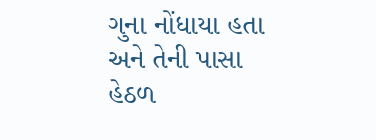ગુના નોંધાયા હતા અને તેની પાસા હેઠળ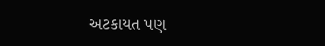અટકાયત પણ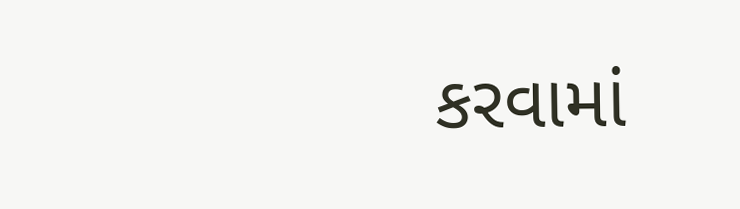કરવામાં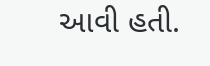આવી હતી.